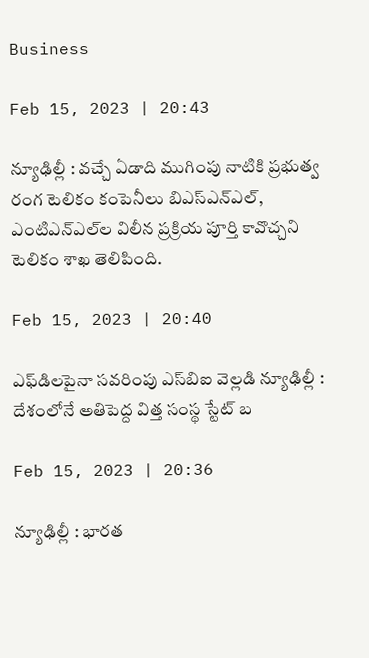Business

Feb 15, 2023 | 20:43

న్యూఢిల్లీ : వచ్చే ఏడాది ముగింపు నాటికి ప్రభుత్వ రంగ టెలికం కంపెనీలు బిఎస్‌ఎన్‌ఎల్‌, ఎంటిఎన్‌ఎల్‌ల విలీన ప్రక్రియ పూర్తి కావొచ్చని టెలికం శాఖ తెలిపింది.

Feb 15, 2023 | 20:40

ఎఫ్‌డిలపైనా సవరింపు ఎస్‌బిఐ వెల్లడి న్యూఢిల్లీ : దేశంలోనే అతిపెద్ద విత్త సంస్థ స్టేట్‌ బ

Feb 15, 2023 | 20:36

న్యూఢిల్లీ : భారత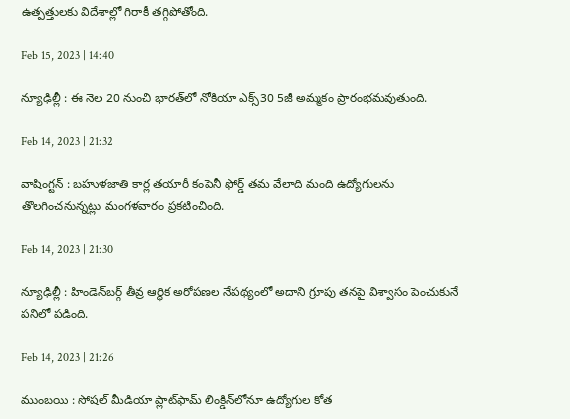ఉత్పత్తులకు విదేశాల్లో గిరాకీ తగ్గిపోతోంది.

Feb 15, 2023 | 14:40

న్యూఢిల్లీ : ఈ నెల 20 నుంచి భారత్‌లో నోకియా ఎక్స్‌30 5జీ అమ్మకం ప్రారంభమవుతుంది.

Feb 14, 2023 | 21:32

వాషింగ్టన్‌ : బహుళజాతి కార్ల తయారీ కంపెనీ ఫోర్డ్‌ తమ వేలాది మంది ఉద్యోగులను తొలగించనున్నట్లు మంగళవారం ప్రకటించింది.

Feb 14, 2023 | 21:30

న్యూఢిల్లీ : హిండెన్‌బర్గ్‌ తీవ్ర ఆర్థిక అరోపణల నేపథ్యంలో అదాని గ్రూపు తనపై విశ్వాసం పెంచుకునే పనిలో పడింది.

Feb 14, 2023 | 21:26

ముంబయి : సోషల్‌ మీడియా ప్లాట్‌ఫామ్‌ లింక్డిన్‌లోనూ ఉద్యోగుల కోత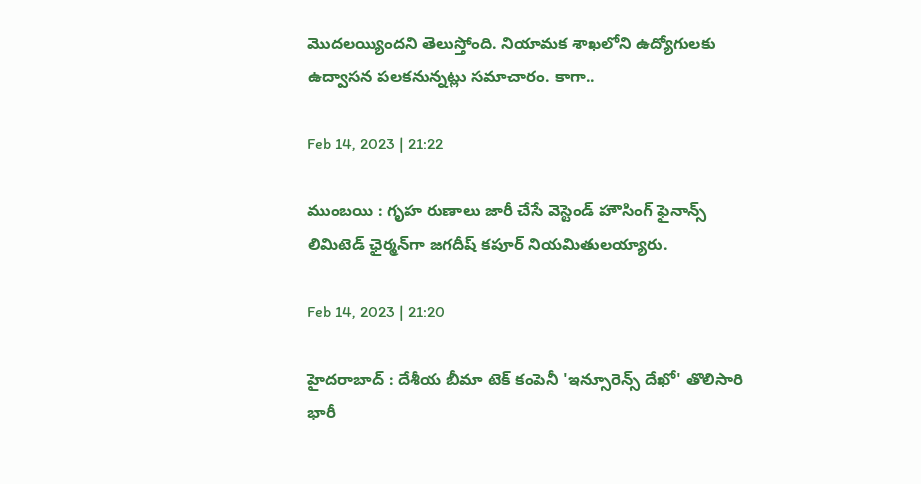మొదలయ్యిందని తెలుస్తోంది. నియామక శాఖలోని ఉద్యోగులకు ఉద్వాసన పలకనున్నట్లు సమాచారం. కాగా..

Feb 14, 2023 | 21:22

ముంబయి : గృహ రుణాలు జారీ చేసే వెస్టెండ్‌ హౌసింగ్‌ ఫైనాన్స్‌ లిమిటెడ్‌ ఛైర్మన్‌గా జగదీష్‌ కపూర్‌ నియమితులయ్యారు.

Feb 14, 2023 | 21:20

హైదరాబాద్‌ : దేశీయ బీమా టెక్‌ కంపెనీ 'ఇన్సూరెన్స్‌ దేఖో' తొలిసారి భారీ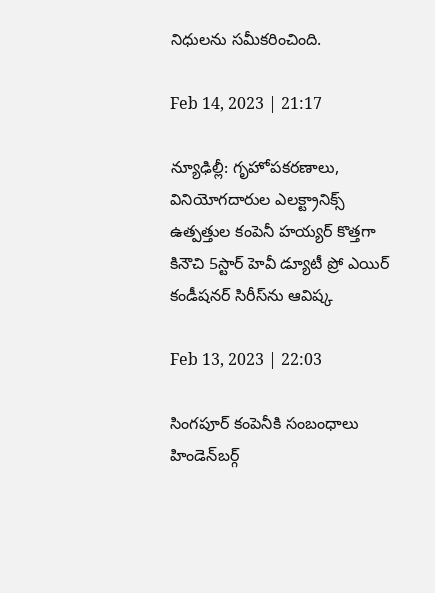నిధులను సమీకరించింది.

Feb 14, 2023 | 21:17

న్యూఢిల్లీ: గృహోపకరణాలు, వినియోగదారుల ఎలక్ట్రానిక్స్‌ ఉత్పత్తుల కంపెనీ హయ్యర్‌ కొత్తగా కినౌచి 5స్టార్‌ హెవీ డ్యూటీ ప్రో ఎయిర్‌ కండీషనర్‌ సిరీస్‌ను ఆవిష్క

Feb 13, 2023 | 22:03

సింగపూర్‌ కంపెనీకి సంబంధాలు హిండెన్‌బర్గ్‌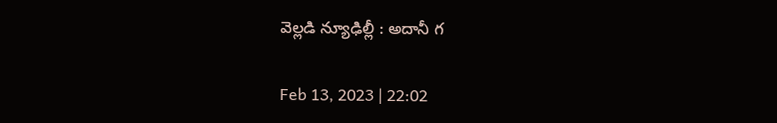వెల్లడి న్యూఢిల్లీ : అదానీ గ

Feb 13, 2023 | 22:02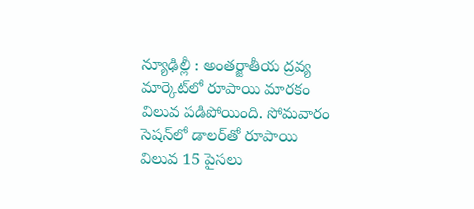న్యూఢిల్లీ : అంతర్జాతీయ ద్రవ్య మార్కెట్‌లో రూపాయి మారకం విలువ పడిపోయింది. సోమవారం సెషన్‌లో డాలర్‌తో రూపాయి విలువ 15 పైసలు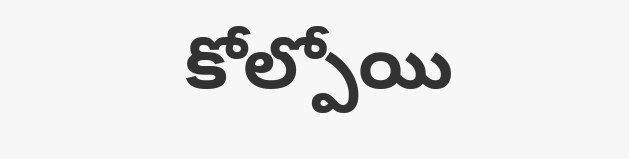కోల్పోయి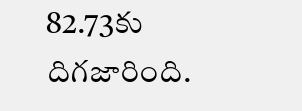82.73కు దిగజారింది.